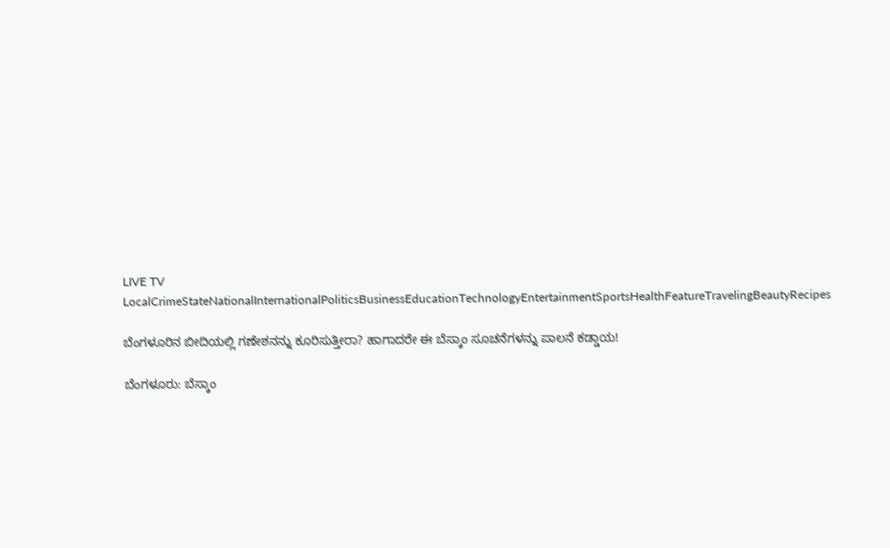LIVE TV LocalCrimeStateNationalInternationalPoliticsBusinessEducationTechnologyEntertainmentSportsHealthFeatureTravelingBeautyRecipes

ಬೆಂಗಳೂರಿನ ಬೀದಿಯಲ್ಲಿ ಗಣೇಶನನ್ನು ಕೂರಿಸುತ್ತೀರಾ? ಹಾಗಾದರೇ ಈ ಬೆಸ್ಕಾಂ ಸೂಚನೆಗಳನ್ನು ಪಾಲನೆ ಕಡ್ಡಾಯ!

ಬೆಂಗಳೂರು: ಬೆಸ್ಕಾಂ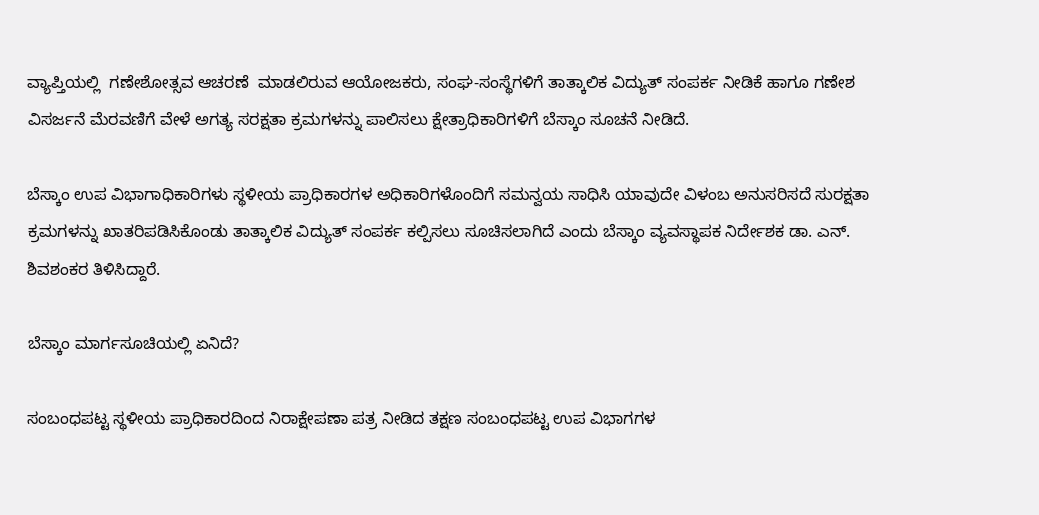ವ್ಯಾಪ್ತಿಯಲ್ಲಿ  ಗಣೇಶೋತ್ಸವ ಆಚರಣೆ  ಮಾಡಲಿರುವ ಆಯೋಜಕರು, ಸಂಘ-ಸಂಸ್ಥೆಗಳಿಗೆ ತಾತ್ಕಾಲಿಕ ವಿದ್ಯುತ್‌ ಸಂಪರ್ಕ ನೀಡಿಕೆ ಹಾಗೂ ಗಣೇಶ ವಿಸರ್ಜನೆ ಮೆರವಣಿಗೆ ವೇಳೆ ಅಗತ್ಯ ಸರಕ್ಷತಾ ಕ್ರಮಗಳನ್ನು ಪಾಲಿಸಲು ಕ್ಷೇತ್ರಾಧಿಕಾರಿಗಳಿಗೆ ಬೆಸ್ಕಾಂ ಸೂಚನೆ ನೀಡಿದೆ.

ಬೆಸ್ಕಾಂ ಉಪ ವಿಭಾಗಾಧಿಕಾರಿಗಳು ಸ್ಥಳೀಯ ಪ್ರಾಧಿಕಾರಗಳ ಅಧಿಕಾರಿಗಳೊಂದಿಗೆ ಸಮನ್ವಯ ಸಾಧಿಸಿ ಯಾವುದೇ ವಿಳಂಬ ಅನುಸರಿಸದೆ ಸುರಕ್ಷತಾ ಕ್ರಮಗಳನ್ನು ಖಾತರಿಪಡಿಸಿಕೊಂಡು ತಾತ್ಕಾಲಿಕ ವಿದ್ಯುತ್‌ ಸಂಪರ್ಕ ಕಲ್ಪಿಸಲು ಸೂಚಿಸಲಾಗಿದೆ ಎಂದು ಬೆಸ್ಕಾಂ ವ್ಯವಸ್ಥಾಪಕ ನಿರ್ದೇಶಕ ಡಾ. ಎನ್. ಶಿವಶಂಕರ ತಿಳಿಸಿದ್ದಾರೆ.

ಬೆಸ್ಕಾಂ ಮಾರ್ಗಸೂಚಿಯಲ್ಲಿ ಏನಿದೆ?

ಸಂಬಂಧಪಟ್ಟ ಸ್ಥಳೀಯ ಪ್ರಾಧಿಕಾರದಿಂದ ನಿರಾಕ್ಷೇಪಣಾ ಪತ್ರ ನೀಡಿದ ತಕ್ಷಣ ಸಂಬಂಧಪಟ್ಟ ಉಪ ವಿಭಾಗಗಳ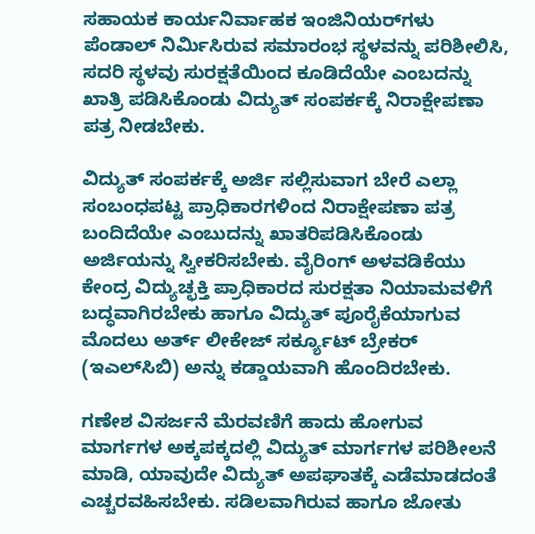ಸಹಾಯಕ ಕಾರ್ಯನಿರ್ವಾಹಕ ಇಂಜಿನಿಯರ್‌ಗಳು ಪೆಂಡಾಲ್‌ ನಿರ್ಮಿಸಿರುವ ಸಮಾರಂಭ ಸ್ಥಳವನ್ನು ಪರಿಶೀಲಿಸಿ, ಸದರಿ ಸ್ಥಳವು ಸುರಕ್ಷತೆಯಿಂದ ಕೂಡಿದೆಯೇ ಎಂಬದನ್ನು ಖಾತ್ರಿ ಪಡಿಸಿಕೊಂಡು ವಿದ್ಯುತ್‌ ಸಂಪರ್ಕಕ್ಕೆ ನಿರಾಕ್ಷೇಪಣಾ ಪತ್ರ ನೀಡಬೇಕು.

ವಿದ್ಯುತ್‌ ಸಂಪರ್ಕಕ್ಕೆ ಅರ್ಜಿ ಸಲ್ಲಿಸುವಾಗ ಬೇರೆ ಎಲ್ಲಾ ಸಂಬಂಧಪಟ್ಟ ಪ್ರಾಧಿಕಾರಗಳಿಂದ ನಿರಾಕ್ಷೇಪಣಾ ಪತ್ರ ಬಂದಿದೆಯೇ ಎಂಬುದನ್ನು ಖಾತರಿಪಡಿಸಿಕೊಂಡು ಅರ್ಜಿಯನ್ನು ಸ್ವೀಕರಿಸಬೇಕು. ವೈರಿಂಗ್‌ ಅಳವಡಿಕೆಯು ಕೇಂದ್ರ ವಿದ್ಯುಚ್ಛಕ್ತಿ ಪ್ರಾಧಿಕಾರದ ಸುರಕ್ಷತಾ ನಿಯಾಮವಳಿಗೆ ಬದ್ಧವಾಗಿರಬೇಕು ಹಾಗೂ ವಿದ್ಯುತ್‌ ಪೂರೈಕೆಯಾಗುವ ಮೊದಲು ಅರ್ತ್‌ ಲೀಕೇಜ್‌ ಸರ್ಕ್ಯೂಟ್‌ ಬ್ರೇಕರ್‌ (ಇಎಲ್‌ಸಿಬಿ) ಅನ್ನು ಕಡ್ಡಾಯವಾಗಿ ಹೊಂದಿರಬೇಕು.

ಗಣೇಶ ವಿಸರ್ಜನೆ ಮೆರವಣಿಗೆ ಹಾದು ಹೋಗುವ ಮಾರ್ಗಗಳ ಅಕ್ಕಪಕ್ಕದಲ್ಲಿ ವಿದ್ಯುತ್‌ ಮಾರ್ಗಗಳ ಪರಿಶೀಲನೆ ಮಾಡಿ, ಯಾವುದೇ ವಿದ್ಯುತ್‌ ಅಪಘಾತಕ್ಕೆ ಎಡೆಮಾಡದಂತೆ ಎಚ್ಚರವಹಿಸಬೇಕು. ಸಡಿಲವಾಗಿರುವ ಹಾಗೂ ಜೋತು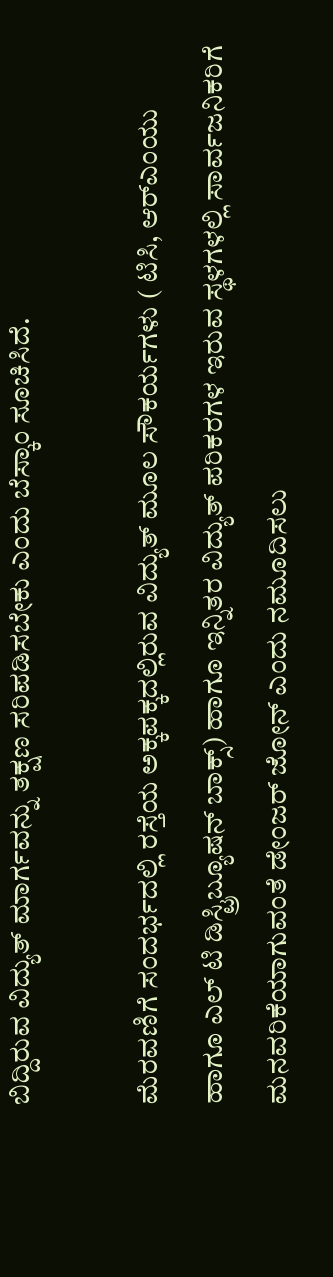ಬಿದ್ದಿರುವ ವಿದ್ಯುತ್‌ ಮಾರ್ಗವನ್ನು ತಕ್ಷಣ ಸರಿಪಡಿಸಬೇಕು ಎಂದು ಬೆಸ್ಕಾಂ ಸೂಚಿಸಿದೆ.

ಮೆರವಣಿಗೆ ಸಂದರ್ಭದಲ್ಲಿ ರಸ್ತೆಯ ಅಕ್ಕಪಕ್ಕದಲ್ಲಿರುವ ವಿದ್ಯುತ್‌ ಮೂಲ ಸೌಕರ್ಯಗಳು ( ಟಿಸಿ, ಆರ್‌ಎಂಯು ಹಾಗೂ ಎಲ್‌ ಟಿ ಡಿಸ್ಟ್ರಿಬ್ಯೂಷನ್‌ ಬಾಕ್ಸ್‌) ಹಾಗೂ ಇನ್ನಿತರ ವಿದ್ಯುತ್‌ ಪರಿಕರಗಳ ಇರುವ ಸ್ಥಳಗಳಲ್ಲಿ ಸಾರ್ವಜನಿಕರಿಗೆ ಮನವರಿಕೆಯಾಗುವಂತೆ ಡೇಂಜರ್‌ ಜೋನ್‌ ಎಂದು ನಮೂದಿಸಲು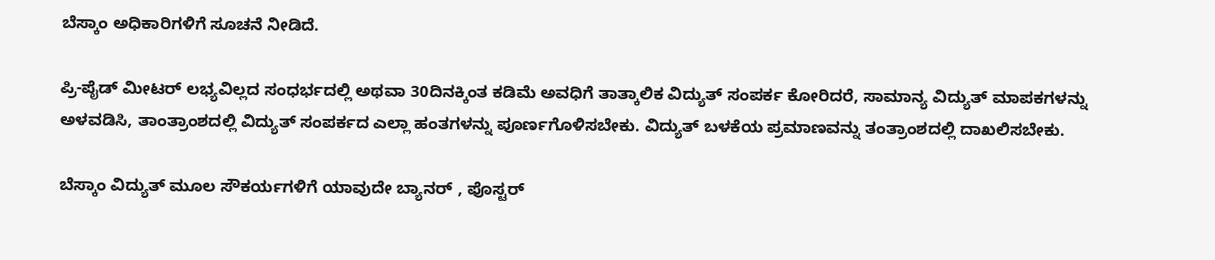ಬೆಸ್ಕಾಂ ಅಧಿಕಾರಿಗಳಿಗೆ ಸೂಚನೆ ನೀಡಿದೆ.

ಪ್ರಿ-ಪೈಡ್‌ ಮೀಟರ್‌ ಲಭ್ಯವಿಲ್ಲದ ಸಂಧರ್ಭದಲ್ಲಿ ಅಥವಾ 30ದಿನಕ್ಕಿಂತ ಕಡಿಮೆ ಅವಧಿಗೆ ತಾತ್ಕಾಲಿಕ ವಿದ್ಯುತ್‌ ಸಂಪರ್ಕ ಕೋರಿದರೆ, ಸಾಮಾನ್ಯ ವಿದ್ಯುತ್‌ ಮಾಪಕಗಳನ್ನು ಅಳವಡಿಸಿ, ತಾಂತ್ರಾಂಶದಲ್ಲಿ ವಿದ್ಯುತ್‌ ಸಂಪರ್ಕದ ಎಲ್ಲಾ ಹಂತಗಳನ್ನು ಪೂರ್ಣಗೊಳಿಸಬೇಕು. ವಿದ್ಯುತ್‌ ಬಳಕೆಯ ಪ್ರಮಾಣವನ್ನು ತಂತ್ರಾಂಶದಲ್ಲಿ ದಾಖಲಿಸಬೇಕು.

ಬೆಸ್ಕಾಂ ವಿದ್ಯುತ್‌ ಮೂಲ ಸೌಕರ್ಯಗಳಿಗೆ ಯಾವುದೇ ಬ್ಯಾನರ್‌ , ಪೊಸ್ಟರ್‌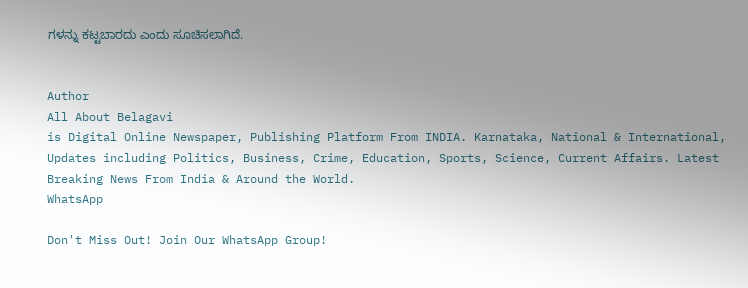ಗಳನ್ನು ಕಟ್ಟಬಾರದು ಎಂದು ಸೂಚಿಸಲಾಗಿದೆ.


Author
All About Belagavi
is Digital Online Newspaper, Publishing Platform From INDIA. Karnataka, National & International, Updates including Politics, Business, Crime, Education, Sports, Science, Current Affairs. Latest Breaking News From India & Around the World.
WhatsApp

Don't Miss Out! Join Our WhatsApp Group!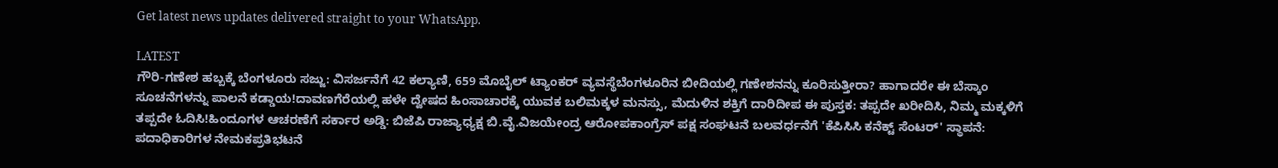Get latest news updates delivered straight to your WhatsApp.

LATEST
ಗೌರಿ-ಗಣೇಶ ಹಬ್ಬಕ್ಕೆ ಬೆಂಗಳೂರು ಸಜ್ಜು: ವಿಸರ್ಜನೆಗೆ 42 ಕಲ್ಯಾಣಿ, 659 ಮೊಬೈಲ್ ಟ್ಯಾಂಕರ್ ವ್ಯವಸ್ಥೆಬೆಂಗಳೂರಿನ ಬೀದಿಯಲ್ಲಿ ಗಣೇಶನನ್ನು ಕೂರಿಸುತ್ತೀರಾ? ಹಾಗಾದರೇ ಈ ಬೆಸ್ಕಾಂ ಸೂಚನೆಗಳನ್ನು ಪಾಲನೆ ಕಡ್ಡಾಯ!ದಾವಣಗೆರೆಯಲ್ಲಿ ಹಳೇ ದ್ವೇಷದ ಹಿಂಸಾಚಾರಕ್ಕೆ ಯುವಕ ಬಲಿಮಕ್ಕಳ ಮನಸ್ಸು, ಮೆದುಳಿನ ಶಕ್ತಿಗೆ ದಾರಿದೀಪ ಈ ಪುಸ್ತಕ: ತಪ್ಪದೇ ಖರೀದಿಸಿ, ನಿಮ್ಮ ಮಕ್ಕಳಿಗೆ ತಪ್ಪದೇ ಓದಿಸಿ!ಹಿಂದೂಗಳ ಆಚರಣೆಗೆ ಸರ್ಕಾರ ಅಡ್ಡಿ: ಬಿಜೆಪಿ ರಾಜ್ಯಾಧ್ಯಕ್ಷ ಬಿ.ವೈ.ವಿಜಯೇಂದ್ರ ಆರೋಪಕಾಂಗ್ರೆಸ್ ಪಕ್ಷ ಸಂಘಟನೆ ಬಲವರ್ಧನೆಗೆ 'ಕೆಪಿಸಿಸಿ ಕನೆಕ್ಟ್ ಸೆಂಟರ್' ಸ್ಥಾಪನೆ: ಪದಾಧಿಕಾರಿಗಳ ನೇಮಕಪ್ರತಿಭಟನೆ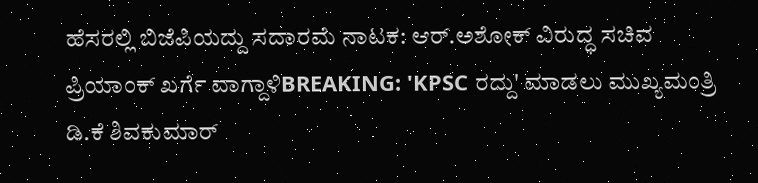ಹೆಸರಲ್ಲಿ ಬಿಜೆಪಿಯದ್ದು ಸದಾರಮೆ ನಾಟಕ: ಆರ್.ಅಶೋಕ್‌ ವಿರುದ್ಧ ಸಚಿವ ಪ್ರಿಯಾಂಕ್ ಖರ್ಗೆ ವಾಗ್ದಾಳಿBREAKING: 'KPSC ರದ್ದು' ಮಾಡಲು ಮುಖ್ಯಮಂತ್ರಿ ಡಿ.ಕೆ ಶಿವಕುಮಾರ್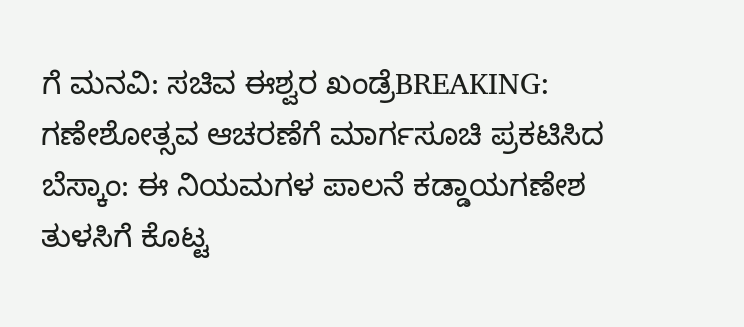ಗೆ ಮನವಿ: ಸಚಿವ ಈಶ್ವರ ಖಂಡ್ರೆBREAKING: ಗಣೇಶೋತ್ಸವ ಆಚರಣೆಗೆ ಮಾರ್ಗಸೂಚಿ ಪ್ರಕಟಿಸಿದ ಬೆಸ್ಕಾಂ: ಈ ನಿಯಮಗಳ ಪಾಲನೆ ಕಡ್ಡಾಯಗಣೇಶ ತುಳಸಿಗೆ ಕೊಟ್ಟ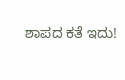ಶಾಪದ ಕತೆ ಇದು!